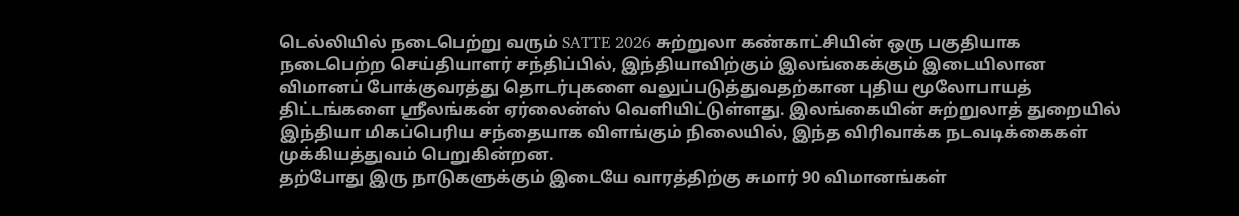டெல்லியில் நடைபெற்று வரும் SATTE 2026 சுற்றுலா கண்காட்சியின் ஒரு பகுதியாக நடைபெற்ற செய்தியாளர் சந்திப்பில், இந்தியாவிற்கும் இலங்கைக்கும் இடையிலான விமானப் போக்குவரத்து தொடர்புகளை வலுப்படுத்துவதற்கான புதிய மூலோபாயத் திட்டங்களை ஸ்ரீலங்கன் ஏர்லைன்ஸ் வெளியிட்டுள்ளது. இலங்கையின் சுற்றுலாத் துறையில் இந்தியா மிகப்பெரிய சந்தையாக விளங்கும் நிலையில், இந்த விரிவாக்க நடவடிக்கைகள் முக்கியத்துவம் பெறுகின்றன.
தற்போது இரு நாடுகளுக்கும் இடையே வாரத்திற்கு சுமார் 90 விமானங்கள்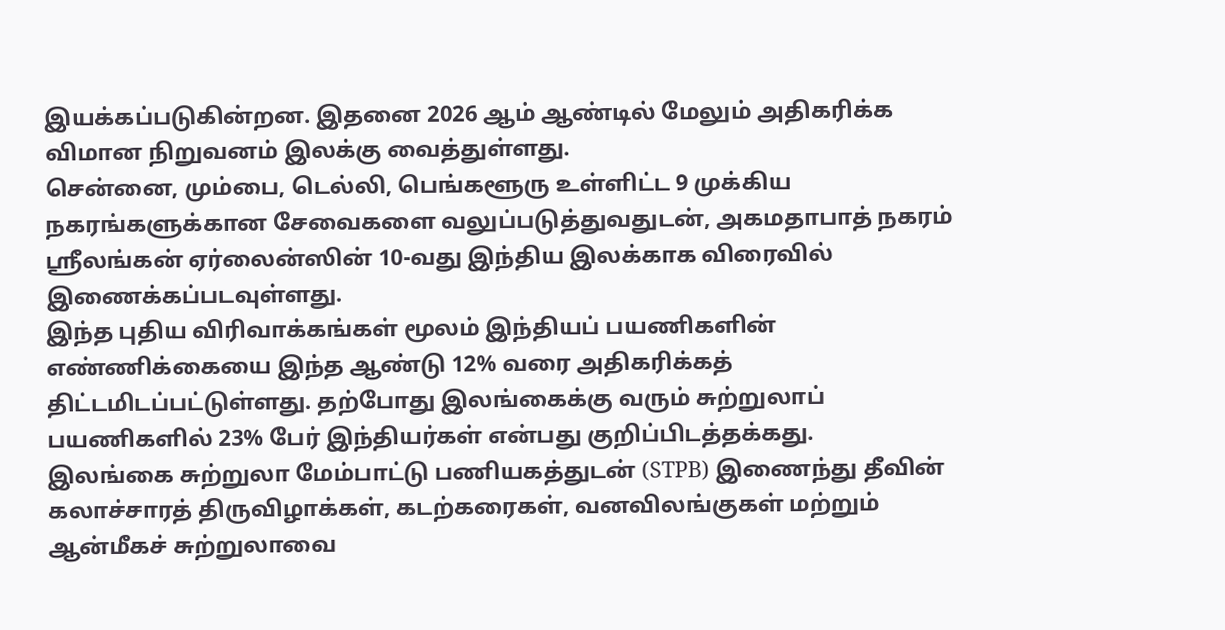இயக்கப்படுகின்றன. இதனை 2026 ஆம் ஆண்டில் மேலும் அதிகரிக்க விமான நிறுவனம் இலக்கு வைத்துள்ளது.
சென்னை, மும்பை, டெல்லி, பெங்களூரு உள்ளிட்ட 9 முக்கிய நகரங்களுக்கான சேவைகளை வலுப்படுத்துவதுடன், அகமதாபாத் நகரம் ஸ்ரீலங்கன் ஏர்லைன்ஸின் 10-வது இந்திய இலக்காக விரைவில் இணைக்கப்படவுள்ளது.
இந்த புதிய விரிவாக்கங்கள் மூலம் இந்தியப் பயணிகளின் எண்ணிக்கையை இந்த ஆண்டு 12% வரை அதிகரிக்கத் திட்டமிடப்பட்டுள்ளது. தற்போது இலங்கைக்கு வரும் சுற்றுலாப் பயணிகளில் 23% பேர் இந்தியர்கள் என்பது குறிப்பிடத்தக்கது.
இலங்கை சுற்றுலா மேம்பாட்டு பணியகத்துடன் (STPB) இணைந்து தீவின் கலாச்சாரத் திருவிழாக்கள், கடற்கரைகள், வனவிலங்குகள் மற்றும் ஆன்மீகச் சுற்றுலாவை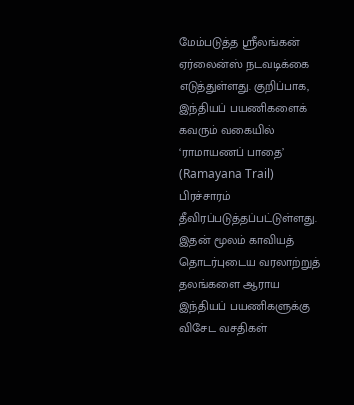மேம்படுத்த ஸ்ரீலங்கன் ஏர்லைன்ஸ் நடவடிக்கை எடுத்துள்ளது. குறிப்பாக, இந்தியப் பயணிகளைக் கவரும் வகையில் ‘ராமாயணப் பாதை’ (Ramayana Trail) பிரச்சாரம் தீவிரப்படுத்தப்பட்டுள்ளது. இதன் மூலம் காவியத் தொடர்புடைய வரலாற்றுத் தலங்களை ஆராய இந்தியப் பயணிகளுக்கு விசேட வசதிகள்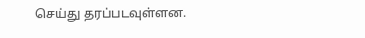செய்து தரப்படவுள்ளன.